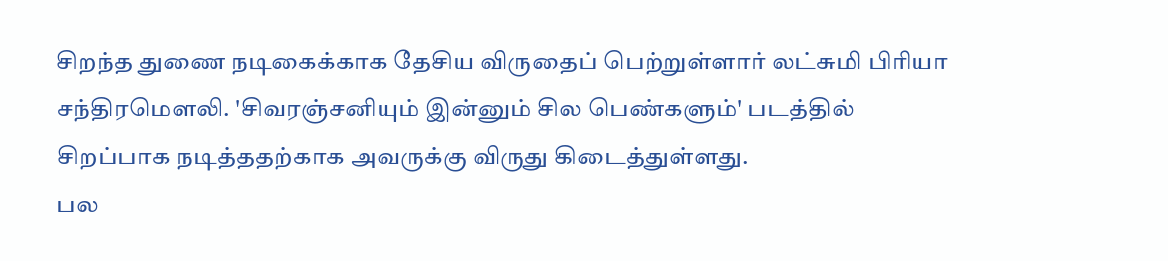சிறந்த துணை நடிகைக்காக தேசிய விருதைப் பெற்றுள்ளார் லட்சுமி பிரியா சந்திரமௌலி. 'சிவரஞ்சனியும் இன்னும் சில பெண்களும்' படத்தில் சிறப்பாக நடித்ததற்காக அவருக்கு விருது கிடைத்துள்ளது.
பல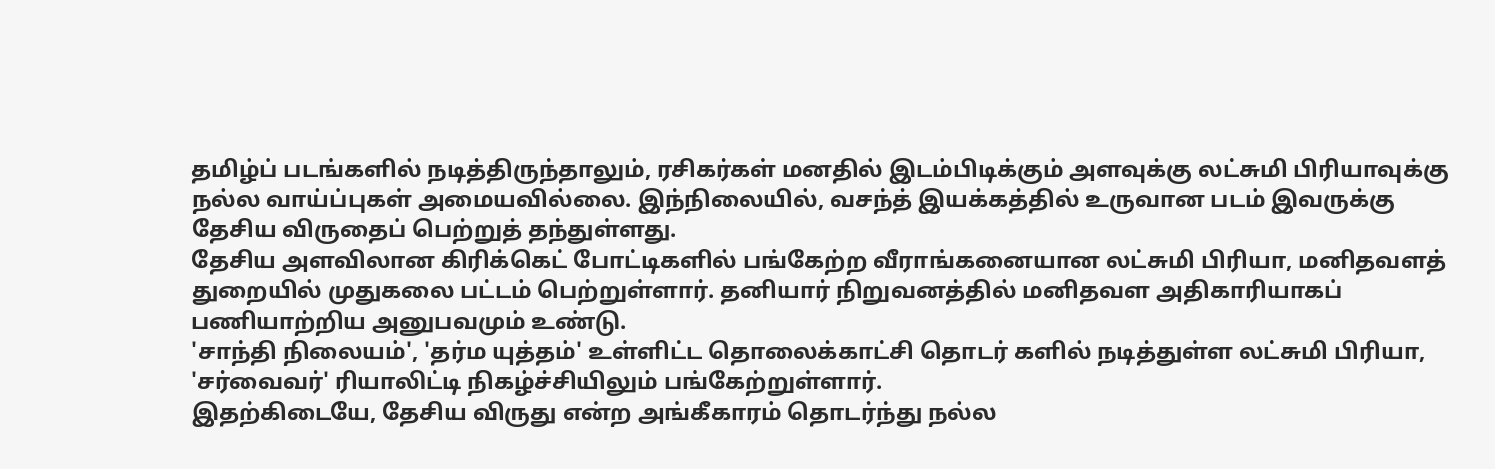தமிழ்ப் படங்களில் நடித்திருந்தாலும், ரசிகர்கள் மனதில் இடம்பிடிக்கும் அளவுக்கு லட்சுமி பிரியாவுக்கு நல்ல வாய்ப்புகள் அமையவில்லை. இந்நிலையில், வசந்த் இயக்கத்தில் உருவான படம் இவருக்கு தேசிய விருதைப் பெற்றுத் தந்துள்ளது.
தேசிய அளவிலான கிரிக்கெட் போட்டிகளில் பங்கேற்ற வீராங்கனையான லட்சுமி பிரியா, மனிதவளத் துறையில் முதுகலை பட்டம் பெற்றுள்ளார். தனியார் நிறுவனத்தில் மனிதவள அதிகாரியாகப் பணியாற்றிய அனுபவமும் உண்டு.
'சாந்தி நிலையம்', 'தர்ம யுத்தம்' உள்ளிட்ட தொலைக்காட்சி தொடர் களில் நடித்துள்ள லட்சுமி பிரியா, 'சர்வைவர்' ரியாலிட்டி நிகழ்ச்சியிலும் பங்கேற்றுள்ளார்.
இதற்கிடையே, தேசிய விருது என்ற அங்கீகாரம் தொடர்ந்து நல்ல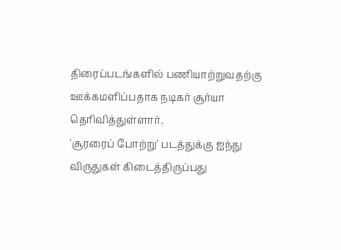திரைப்படங்களில் பணியாற்றுவதற்கு ஊக்கமளிப்பதாக நடிகர் சூர்யா தெரிவித்துள்ளார்.
'சூரரைப் போற்று' படத்துக்கு ஐந்து விருதுகள் கிடைத்திருப்பது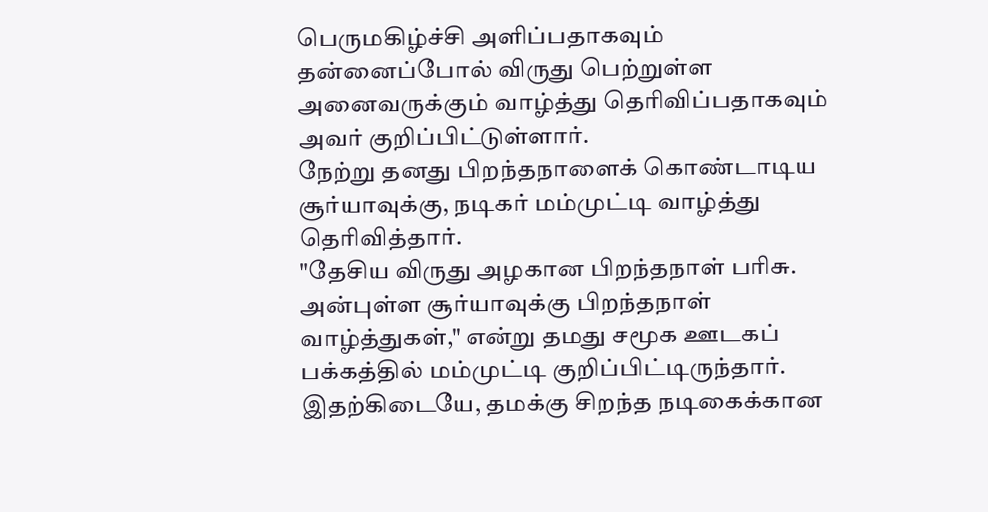பெருமகிழ்ச்சி அளிப்பதாகவும் தன்னைப்போல் விருது பெற்றுள்ள அனைவருக்கும் வாழ்த்து தெரிவிப்பதாகவும் அவர் குறிப்பிட்டுள்ளார்.
நேற்று தனது பிறந்தநாளைக் கொண்டாடிய சூர்யாவுக்கு, நடிகர் மம்முட்டி வாழ்த்து தெரிவித்தார்.
"தேசிய விருது அழகான பிறந்தநாள் பரிசு. அன்புள்ள சூர்யாவுக்கு பிறந்தநாள் வாழ்த்துகள்," என்று தமது சமூக ஊடகப் பக்கத்தில் மம்முட்டி குறிப்பிட்டிருந்தார்.
இதற்கிடையே, தமக்கு சிறந்த நடிகைக்கான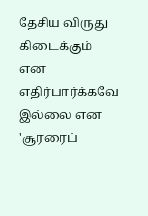தேசிய விருது கிடைக்கும் என எதிர்பார்க்கவே இல்லை என 'சூரரைப்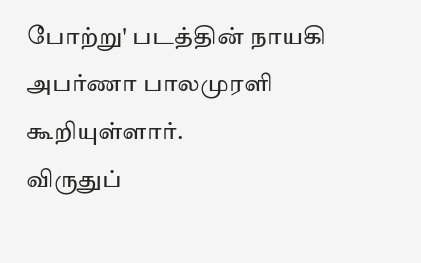போற்று' படத்தின் நாயகி அபர்ணா பாலமுரளி கூறியுள்ளார்.
விருதுப்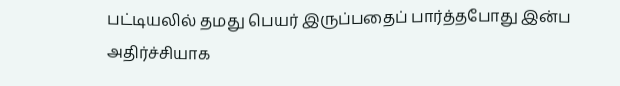பட்டியலில் தமது பெயர் இருப்பதைப் பார்த்தபோது இன்ப அதிர்ச்சியாக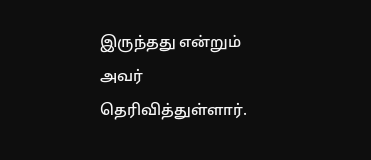இருந்தது என்றும் அவர் தெரிவித்துள்ளார்.